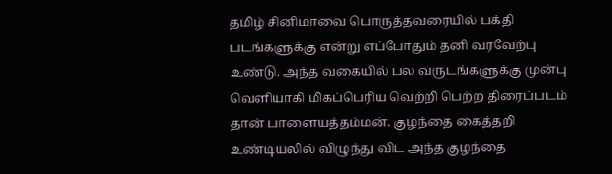தமிழ் சினிமாவை பொருத்தவரையில் பக்தி படங்களுக்கு என்று எப்போதும் தனி வரவேற்பு உண்டு. அந்த வகையில் பல வருடங்களுக்கு முன்பு வெளியாகி மிகப்பெரிய வெற்றி பெற்ற திரைப்படம் தான் பாளையத்தம்மன். குழந்தை கைத்தறி உண்டியலில் விழுந்து விட அந்த குழந்தை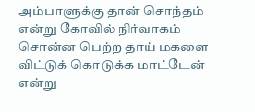அம்பாளுக்கு தான் சொந்தம் என்று கோவில் நிர்வாகம் சொன்ன பெற்ற தாய் மகளை விட்டுக் கொடுக்க மாட்டேன் என்று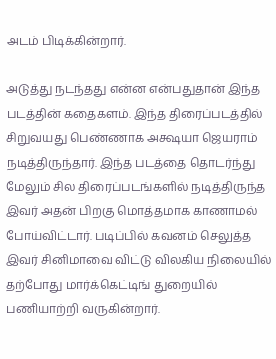அடம் பிடிக்கின்றார்.

அடுத்து நடந்தது என்ன என்பதுதான் இந்த படத்தின் கதைகளம். இந்த திரைப்படத்தில் சிறுவயது பெண்ணாக அக்ஷயா ஜெயராம் நடித்திருந்தார். இந்த படத்தை தொடர்ந்து மேலும் சில திரைப்படங்களில் நடித்திருந்த இவர் அதன் பிறகு மொத்தமாக காணாமல் போய்விட்டார். படிப்பில் கவனம் செலுத்த இவர் சினிமாவை விட்டு விலகிய நிலையில் தற்போது மார்க்கெட்டிங் துறையில் பணியாற்றி வருகின்றார்.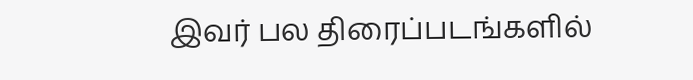இவர் பல திரைப்படங்களில்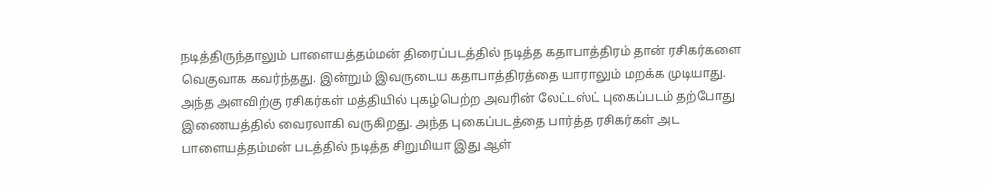நடித்திருந்தாலும் பாளையத்தம்மன் திரைப்படத்தில் நடித்த கதாபாத்திரம் தான் ரசிகர்களை வெகுவாக கவர்ந்தது. இன்றும் இவருடைய கதாபாத்திரத்தை யாராலும் மறக்க முடியாது. அந்த அளவிற்கு ரசிகர்கள் மத்தியில் புகழ்பெற்ற அவரின் லேட்டஸ்ட் புகைப்படம் தற்போது இணையத்தில் வைரலாகி வருகிறது. அந்த புகைப்படத்தை பார்த்த ரசிகர்கள் அட பாளையத்தம்மன் படத்தில் நடித்த சிறுமியா இது ஆள்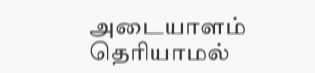அடையாளம் தெரியாமல்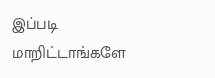இப்படி மாறிட்டாங்களே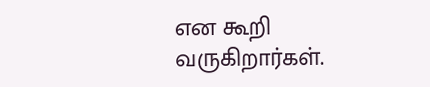என கூறி வருகிறார்கள்.